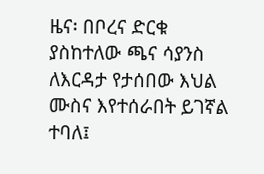ዜና፡ በቦረና ድርቁ ያስከተለው ጫና ሳያንስ ለእርዳታ የታሰበው እህል ሙስና እየተሰራበት ይገኛል ተባለ፤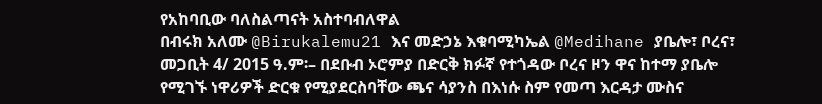የአከባቢው ባለስልጣናት አስተባብለዋል
በብሩክ አለሙ @Birukalemu21 እና መድኃኔ እቁባሚካኤል @Medihane ያቤሎ፣ ቦረና፣ መጋቢት 4/ 2015 ዓ.ም፡– በደቡብ ኦሮምያ በድርቅ ክፉኛ የተጎዳው ቦረና ዞን ዋና ከተማ ያቤሎ የሚገኙ ነዋሪዎች ድርቁ የሚያደርስባቸው ጫና ሳያንስ በእነሱ ስም የመጣ እርዳታ ሙስና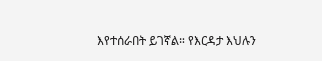እየተሰራበት ይገኛል። የእርዳታ እህሉን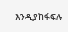እንዲያከፋፍሉ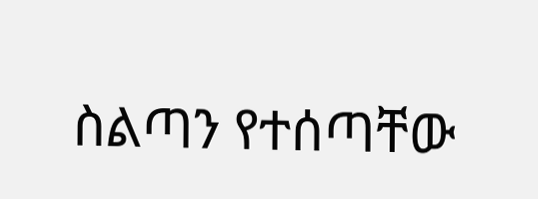ስልጣን የተሰጣቸው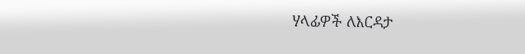ሃላፊዎች ለእርዳታ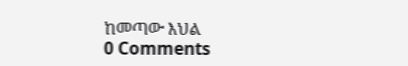ከመጣው እህል
0 Comments